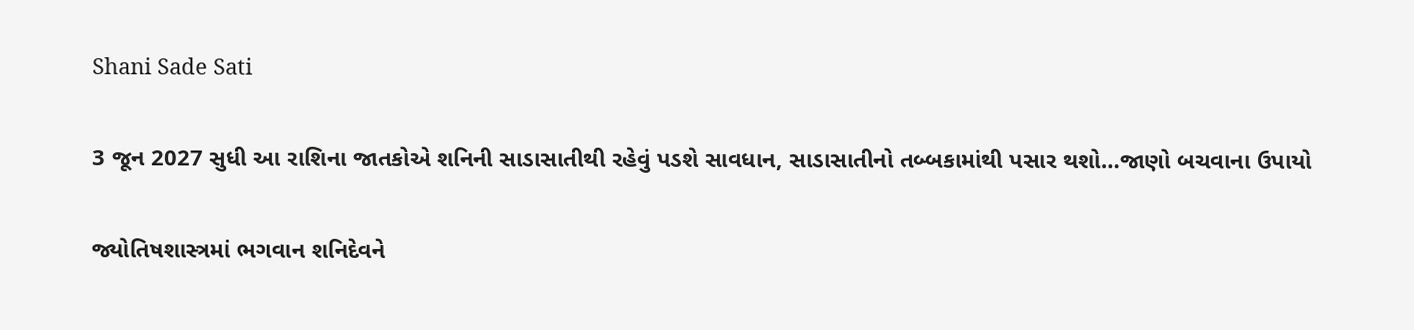Shani Sade Sati

3 જૂન 2027 સુધી આ રાશિના જાતકોએ શનિની સાડાસાતીથી રહેવું પડશે સાવધાન, સાડાસાતીનો તબ્બકામાંથી પસાર થશો…જાણો બચવાના ઉપાયો

જ્યોતિષશાસ્ત્રમાં ભગવાન શનિદેવને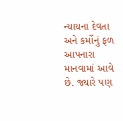ન્યાયના દેવતા અને કર્મોનું ફળ આપનારા માનવામાં આવે છે. જ્યારે પણ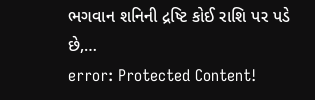ભગવાન શનિની દ્રષ્ટિ કોઈ રાશિ પર પડે છે,…
error: Protected Content!